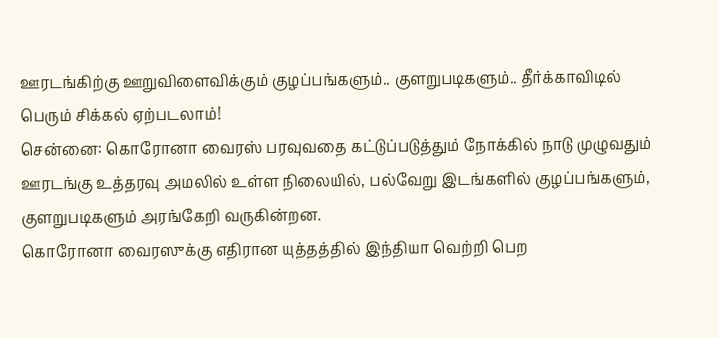ஊரடங்கிற்கு ஊறுவிளைவிக்கும் குழப்பங்களும்.. குளறுபடிகளும்.. தீர்க்காவிடில் பெரும் சிக்கல் ஏற்படலாம்!
சென்னை: கொரோனா வைரஸ் பரவுவதை கட்டுப்படுத்தும் நோக்கில் நாடு முழுவதும் ஊரடங்கு உத்தரவு அமலில் உள்ள நிலையில், பல்வேறு இடங்களில் குழப்பங்களும், குளறுபடிகளும் அரங்கேறி வருகின்றன.
கொரோனா வைரஸுக்கு எதிரான யுத்தத்தில் இந்தியா வெற்றி பெற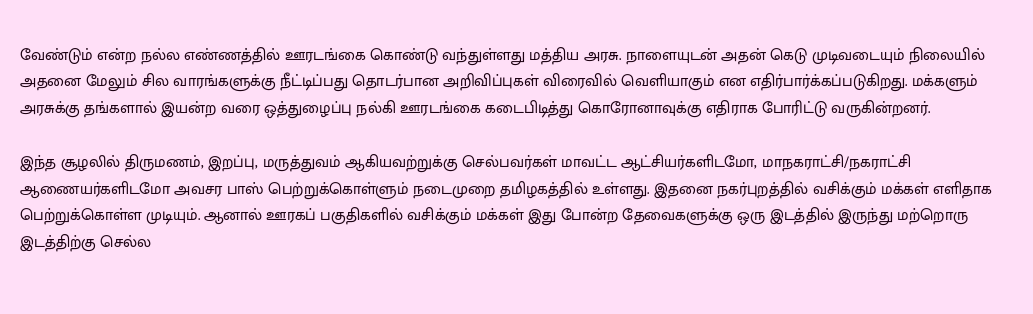வேண்டும் என்ற நல்ல எண்ணத்தில் ஊரடங்கை கொண்டு வந்துள்ளது மத்திய அரசு. நாளையுடன் அதன் கெடு முடிவடையும் நிலையில் அதனை மேலும் சில வாரங்களுக்கு நீட்டிப்பது தொடர்பான அறிவிப்புகள் விரைவில் வெளியாகும் என எதிர்பார்க்கப்படுகிறது. மக்களும் அரசுக்கு தங்களால் இயன்ற வரை ஒத்துழைப்பு நல்கி ஊரடங்கை கடைபிடித்து கொரோனாவுக்கு எதிராக போரிட்டு வருகின்றனர்.

இந்த சூழலில் திருமணம், இறப்பு, மருத்துவம் ஆகியவற்றுக்கு செல்பவர்கள் மாவட்ட ஆட்சியர்களிடமோ, மாநகராட்சி/நகராட்சி ஆணையர்களிடமோ அவசர பாஸ் பெற்றுக்கொள்ளும் நடைமுறை தமிழகத்தில் உள்ளது. இதனை நகர்புறத்தில் வசிக்கும் மக்கள் எளிதாக பெற்றுக்கொள்ள முடியும். ஆனால் ஊரகப் பகுதிகளில் வசிக்கும் மக்கள் இது போன்ற தேவைகளுக்கு ஒரு இடத்தில் இருந்து மற்றொரு இடத்திற்கு செல்ல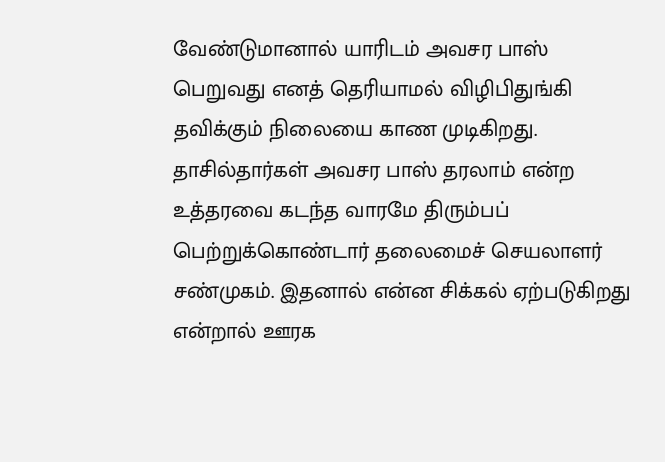வேண்டுமானால் யாரிடம் அவசர பாஸ் பெறுவது எனத் தெரியாமல் விழிபிதுங்கி தவிக்கும் நிலையை காண முடிகிறது.
தாசில்தார்கள் அவசர பாஸ் தரலாம் என்ற உத்தரவை கடந்த வாரமே திரும்பப் பெற்றுக்கொண்டார் தலைமைச் செயலாளர் சண்முகம். இதனால் என்ன சிக்கல் ஏற்படுகிறது என்றால் ஊரக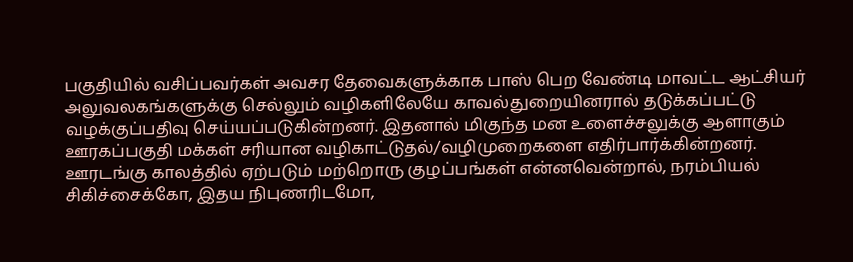பகுதியில் வசிப்பவர்கள் அவசர தேவைகளுக்காக பாஸ் பெற வேண்டி மாவட்ட ஆட்சியர் அலுவலகங்களுக்கு செல்லும் வழிகளிலேயே காவல்துறையினரால் தடுக்கப்பட்டு வழக்குப்பதிவு செய்யப்படுகின்றனர். இதனால் மிகுந்த மன உளைச்சலுக்கு ஆளாகும் ஊரகப்பகுதி மக்கள் சரியான வழிகாட்டுதல்/வழிமுறைகளை எதிர்பார்க்கின்றனர்.
ஊரடங்கு காலத்தில் ஏற்படும் மற்றொரு குழப்பங்கள் என்னவென்றால், நரம்பியல் சிகிச்சைக்கோ, இதய நிபுணரிடமோ,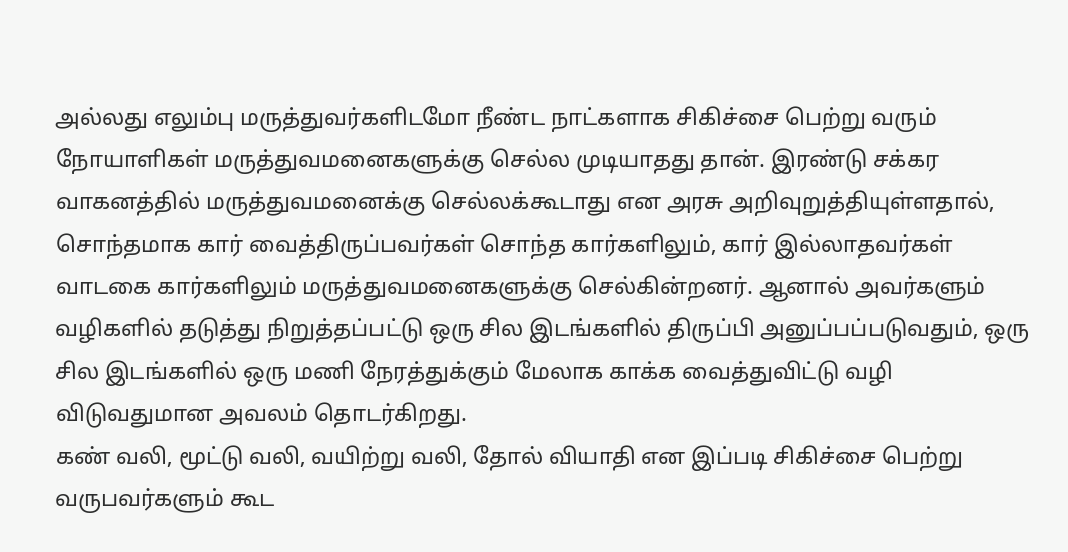அல்லது எலும்பு மருத்துவர்களிடமோ நீண்ட நாட்களாக சிகிச்சை பெற்று வரும் நோயாளிகள் மருத்துவமனைகளுக்கு செல்ல முடியாதது தான். இரண்டு சக்கர வாகனத்தில் மருத்துவமனைக்கு செல்லக்கூடாது என அரசு அறிவுறுத்தியுள்ளதால், சொந்தமாக கார் வைத்திருப்பவர்கள் சொந்த கார்களிலும், கார் இல்லாதவர்கள் வாடகை கார்களிலும் மருத்துவமனைகளுக்கு செல்கின்றனர். ஆனால் அவர்களும் வழிகளில் தடுத்து நிறுத்தப்பட்டு ஒரு சில இடங்களில் திருப்பி அனுப்பப்படுவதும், ஒரு சில இடங்களில் ஒரு மணி நேரத்துக்கும் மேலாக காக்க வைத்துவிட்டு வழி விடுவதுமான அவலம் தொடர்கிறது.
கண் வலி, மூட்டு வலி, வயிற்று வலி, தோல் வியாதி என இப்படி சிகிச்சை பெற்று வருபவர்களும் கூட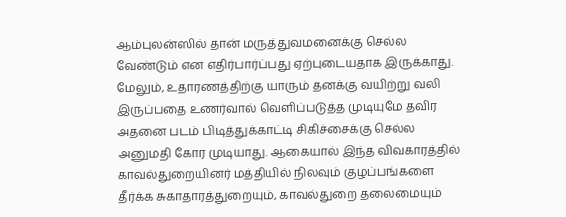ஆம்புலன்ஸில் தான் மருத்துவமனைக்கு செல்ல வேண்டும் என எதிர்பார்ப்பது ஏற்புடையதாக இருக்காது. மேலும், உதாரணத்திற்கு யாரும் தனக்கு வயிற்று வலி இருப்பதை உணர்வால் வெளிப்படுத்த முடியுமே தவிர அதனை படம் பிடித்துக்காட்டி சிகிச்சைக்கு செல்ல அனுமதி கோர முடியாது. ஆகையால் இந்த விவகாரத்தில் காவல்துறையினர் மத்தியில் நிலவும் குழப்பங்களை தீர்க்க சுகாதாரத்துறையும், காவல்துறை தலைமையும்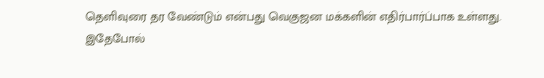தெளிவுரை தர வேண்டும் என்பது வெகுஜன மக்களின் எதிர்பார்ப்பாக உள்ளது.
இதேபோல்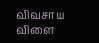விவசாய விளை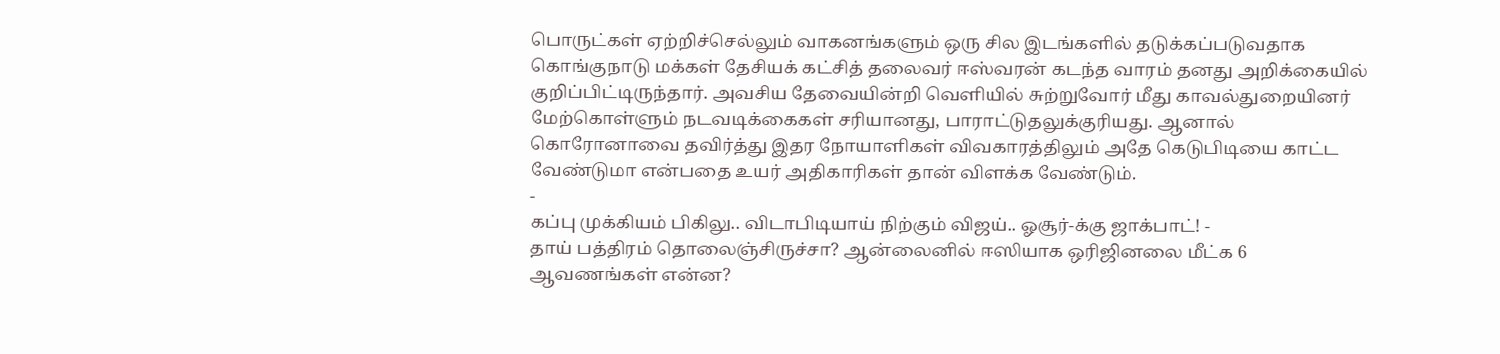பொருட்கள் ஏற்றிச்செல்லும் வாகனங்களும் ஒரு சில இடங்களில் தடுக்கப்படுவதாக கொங்குநாடு மக்கள் தேசியக் கட்சித் தலைவர் ஈஸ்வரன் கடந்த வாரம் தனது அறிக்கையில் குறிப்பிட்டிருந்தார். அவசிய தேவையின்றி வெளியில் சுற்றுவோர் மீது காவல்துறையினர் மேற்கொள்ளும் நடவடிக்கைகள் சரியானது, பாராட்டுதலுக்குரியது. ஆனால் கொரோனாவை தவிர்த்து இதர நோயாளிகள் விவகாரத்திலும் அதே கெடுபிடியை காட்ட வேண்டுமா என்பதை உயர் அதிகாரிகள் தான் விளக்க வேண்டும்.
-
கப்பு முக்கியம் பிகிலு.. விடாபிடியாய் நிற்கும் விஜய்.. ஓசூர்-க்கு ஜாக்பாட்! -
தாய் பத்திரம் தொலைஞ்சிருச்சா? ஆன்லைனில் ஈஸியாக ஒரிஜினலை மீட்க 6 ஆவணங்கள் என்ன?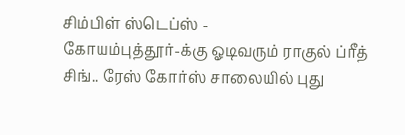சிம்பிள் ஸ்டெப்ஸ் -
கோயம்புத்தூர்-க்கு ஓடிவரும் ராகுல் ப்ரீத் சிங்.. ரேஸ் கோர்ஸ் சாலையில் புது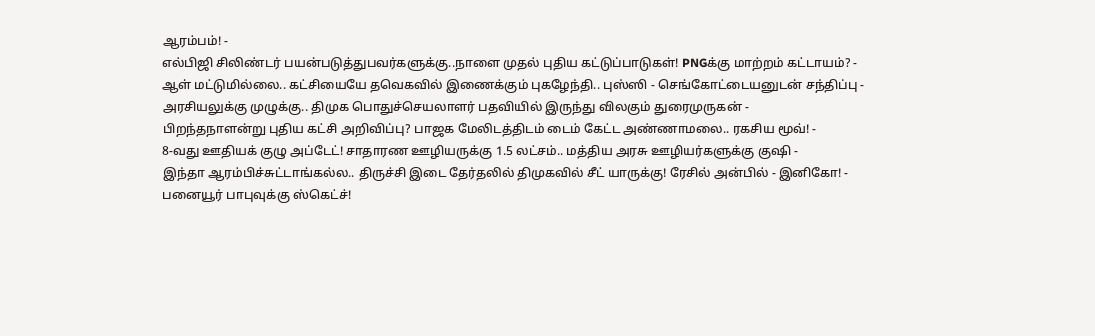ஆரம்பம்! -
எல்பிஜி சிலிண்டர் பயன்படுத்துபவர்களுக்கு..நாளை முதல் புதிய கட்டுப்பாடுகள்! PNGக்கு மாற்றம் கட்டாயம்? -
ஆள் மட்டுமில்லை.. கட்சியையே தவெகவில் இணைக்கும் புகழேந்தி.. புஸ்ஸி - செங்கோட்டையனுடன் சந்திப்பு -
அரசியலுக்கு முழுக்கு.. திமுக பொதுச்செயலாளர் பதவியில் இருந்து விலகும் துரைமுருகன் -
பிறந்தநாளன்று புதிய கட்சி அறிவிப்பு? பாஜக மேலிடத்திடம் டைம் கேட்ட அண்ணாமலை.. ரகசிய மூவ்! -
8-வது ஊதியக் குழு அப்டேட்! சாதாரண ஊழியருக்கு 1.5 லட்சம்.. மத்திய அரசு ஊழியர்களுக்கு குஷி -
இந்தா ஆரம்பிச்சுட்டாங்கல்ல.. திருச்சி இடை தேர்தலில் திமுகவில் சீட் யாருக்கு! ரேசில் அன்பில் - இனிகோ! -
பனையூர் பாபுவுக்கு ஸ்கெட்ச்!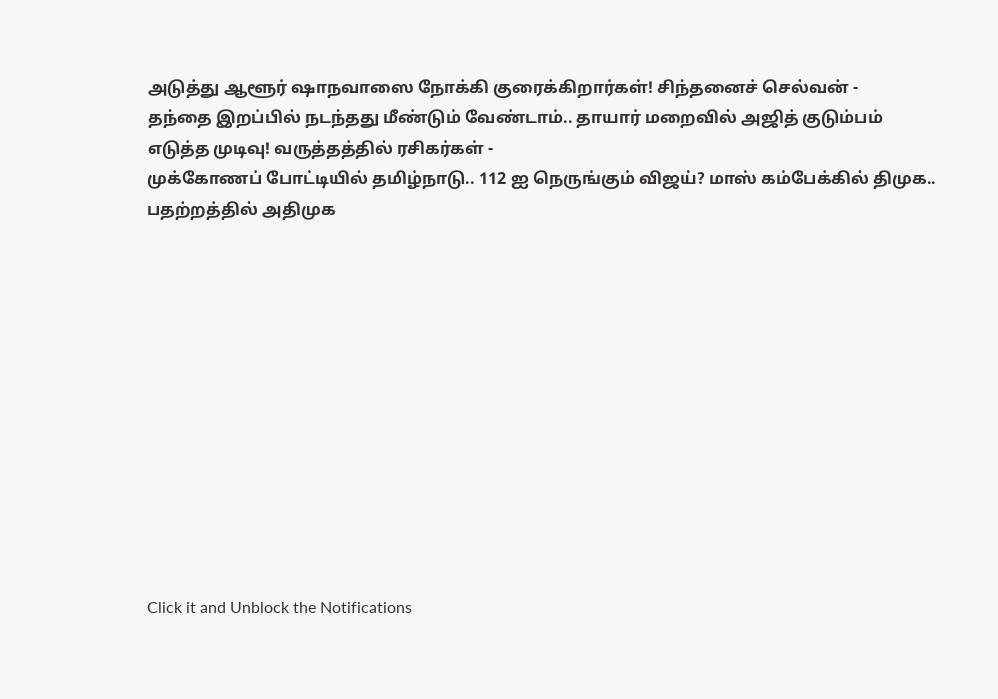அடுத்து ஆளூர் ஷாநவாஸை நோக்கி குரைக்கிறார்கள்! சிந்தனைச் செல்வன் -
தந்தை இறப்பில் நடந்தது மீண்டும் வேண்டாம்.. தாயார் மறைவில் அஜித் குடும்பம் எடுத்த முடிவு! வருத்தத்தில் ரசிகர்கள் -
முக்கோணப் போட்டியில் தமிழ்நாடு.. 112 ஐ நெருங்கும் விஜய்? மாஸ் கம்பேக்கில் திமுக.. பதற்றத்தில் அதிமுக












Click it and Unblock the Notifications